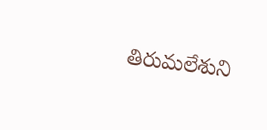తిరుమలేశుని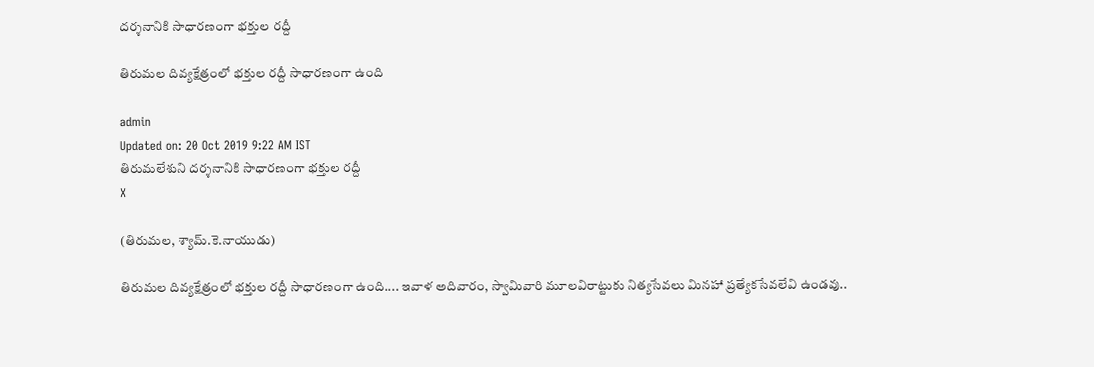దర్శనానికి‌ సాధారణంగా భక్తుల రద్దీ

తిరుమల దివ్యక్షేత్రంలో భక్తుల రద్దీ సాధారణంగా ఉంది

admin
Updated on: 20 Oct 2019 9:22 AM IST
తిరుమలేశుని దర్శనానికి‌ సాధారణంగా భక్తుల రద్దీ
X

(తిరుమల, శ్యామ్.కె.నాయుడు)

తిరుమల దివ్యక్షేత్రంలో భక్తుల రద్దీ సాధారణంగా ఉంది.... ఇవాళ అదివారం, స్వామివారి మూలవిరాట్టుకు నిత్యసేవలు మినహా ప్రత్యేకసేవలేవి ఉండవు..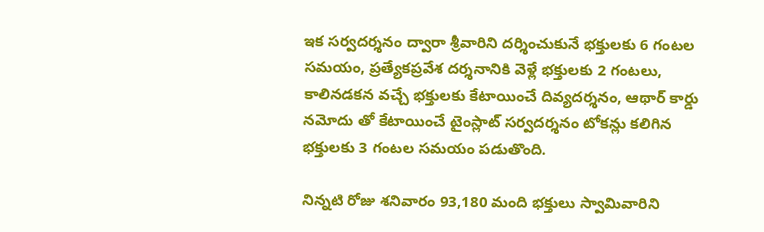ఇక సర్వదర్శనం ద్వారా శ్రీవారిని దర్శించుకునే భక్తులకు 6 గంటల సమయం, ప్రత్యేకప్రవేశ దర్శనానికి వెళ్లే భక్తులకు 2 గంటలు, కాలినడకన వచ్చే భక్తులకు కేటాయించే దివ్యదర్శనం, ఆథార్ కార్డు నమోదు తో కేటాయించే టైంస్లాట్ సర్వదర్శనం టోకన్లు కలిగిన భక్తులకు 3 గంటల సమయం పడుతొంది.

నిన్నటి రోజు శనివారం 93,180 మంది భక్తులు స్వామివారిని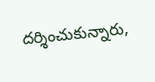దర్శించుకున్నారు,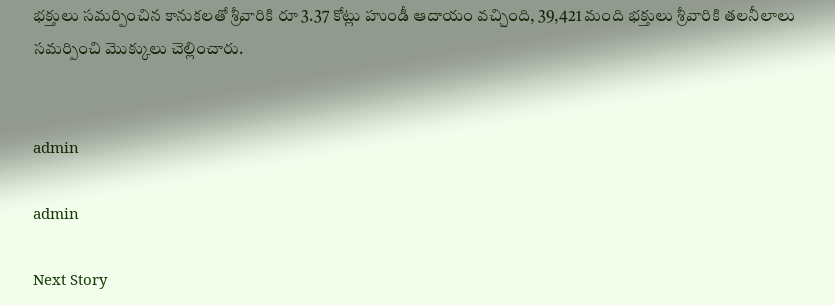భక్తులు సమర్పించిన కానుకలతో శ్రీవారికి రూ 3.37 కోట్లు హుండీ ఆదాయం వచ్చింది, 39,421 మంది భక్తులు శ్రీవారికి తలనీలాలు సమర్పించి మొక్కులు చెల్లించారు.


admin

admin

Next Story